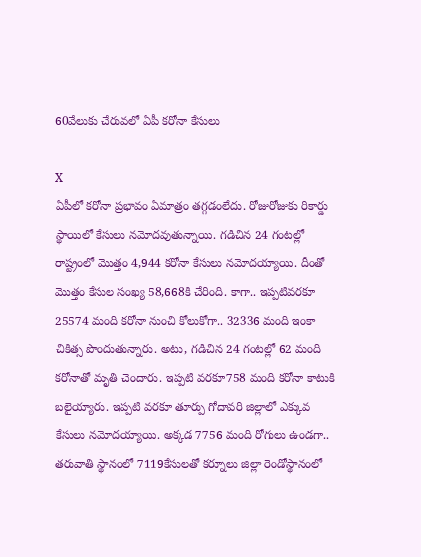60వేలుకు చేరువలో ఏపీ కరోనా కేసులు

X
ఏపీలో కరోనా ప్రభావం ఏమాత్రం తగ్గడంలేదు. రోజురోజుకు రికార్డు స్థాయిలో కేసులు నమోదవుతున్నాయి. గడిచిన 24 గంటల్లో రాష్ట్రంలో మొత్తం 4,944 కరోనా కేసులు నమోదయ్యాయి. దీంతో మొత్తం కేసుల సంఖ్య 58,668కి చేరింది. కాగా.. ఇప్పటివరకూ 25574 మంది కరోనా నుంచి కోలుకోగా.. 32336 మంది ఇంకా చికిత్స పొందుతున్నారు. అటు, గడిచిన 24 గంటల్లో 62 మంది కరోనాతో మృతి చెందారు. ఇప్పటి వరకూ758 మంది కరోనా కాటుకి బలైయ్యారు. ఇప్పటి వరకూ తూర్పు గోదావరి జిల్లాలో ఎక్కువ కేసులు నమోదయ్యాయి. అక్కడ 7756 మంది రోగులు ఉండగా.. తరువాతి స్థానంలో 7119కేసులతో కర్నూలు జిల్లా రెండోస్థానంలో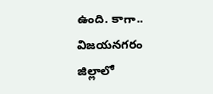ఉంది. కాగా.. విజయనగరం జిల్లాలో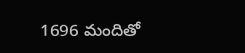1696 మందితో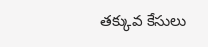తక్కువ కేసులు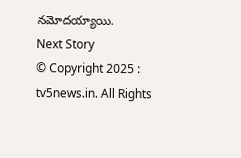నమోదయ్యాయి.
Next Story
© Copyright 2025 : tv5news.in. All Rights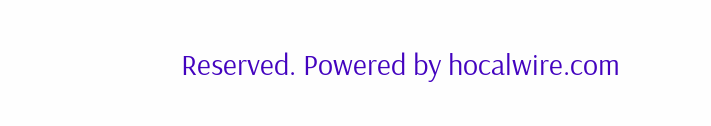Reserved. Powered by hocalwire.com